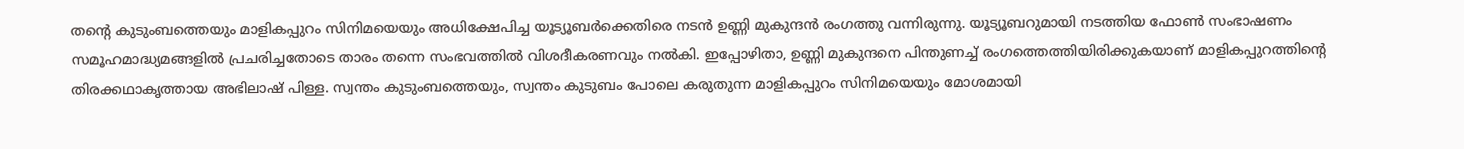തന്റെ കുടുംബത്തെയും മാളികപ്പുറം സിനിമയെയും അധിക്ഷേപിച്ച യൂട്യൂബർക്കെതിരെ നടൻ ഉണ്ണി മുകുന്ദൻ രംഗത്തു വന്നിരുന്നു. യൂട്യൂബറുമായി നടത്തിയ ഫോൺ സംഭാഷണം സമൂഹമാദ്ധ്യമങ്ങളിൽ പ്രചരിച്ചതോടെ താരം തന്നെ സംഭവത്തിൽ വിശദീകരണവും നൽകി. ഇപ്പോഴിതാ, ഉണ്ണി മുകുന്ദനെ പിന്തുണച്ച് രംഗത്തെത്തിയിരിക്കുകയാണ് മാളികപ്പുറത്തിന്റെ തിരക്കഥാകൃത്തായ അഭിലാഷ് പിള്ള. സ്വന്തം കുടുംബത്തെയും, സ്വന്തം കുടുബം പോലെ കരുതുന്ന മാളികപ്പുറം സിനിമയെയും മോശമായി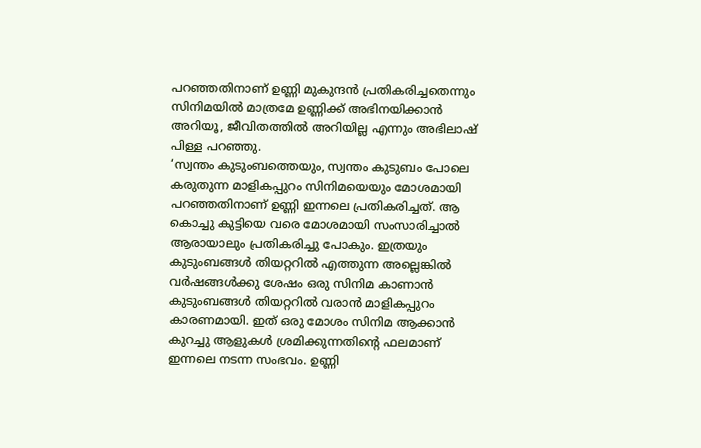പറഞ്ഞതിനാണ് ഉണ്ണി മുകുന്ദൻ പ്രതികരിച്ചതെന്നും സിനിമയിൽ മാത്രമേ ഉണ്ണിക്ക് അഭിനയിക്കാൻ അറിയൂ, ജീവിതത്തിൽ അറിയില്ല എന്നും അഭിലാഷ് പിള്ള പറഞ്ഞു.
‘സ്വന്തം കുടുംബത്തെയും, സ്വന്തം കുടുബം പോലെ കരുതുന്ന മാളികപ്പുറം സിനിമയെയും മോശമായി പറഞ്ഞതിനാണ് ഉണ്ണി ഇന്നലെ പ്രതികരിച്ചത്. ആ കൊച്ചു കുട്ടിയെ വരെ മോശമായി സംസാരിച്ചാൽ ആരായാലും പ്രതികരിച്ചു പോകും. ഇത്രയും കുടുംബങ്ങൾ തിയറ്ററിൽ എത്തുന്ന അല്ലെങ്കിൽ വർഷങ്ങൾക്കു ശേഷം ഒരു സിനിമ കാണാൻ കുടുംബങ്ങൾ തിയറ്ററിൽ വരാൻ മാളികപ്പുറം കാരണമായി. ഇത് ഒരു മോശം സിനിമ ആക്കാൻ കുറച്ചു ആളുകൾ ശ്രമിക്കുന്നതിന്റെ ഫലമാണ് ഇന്നലെ നടന്ന സംഭവം. ഉണ്ണി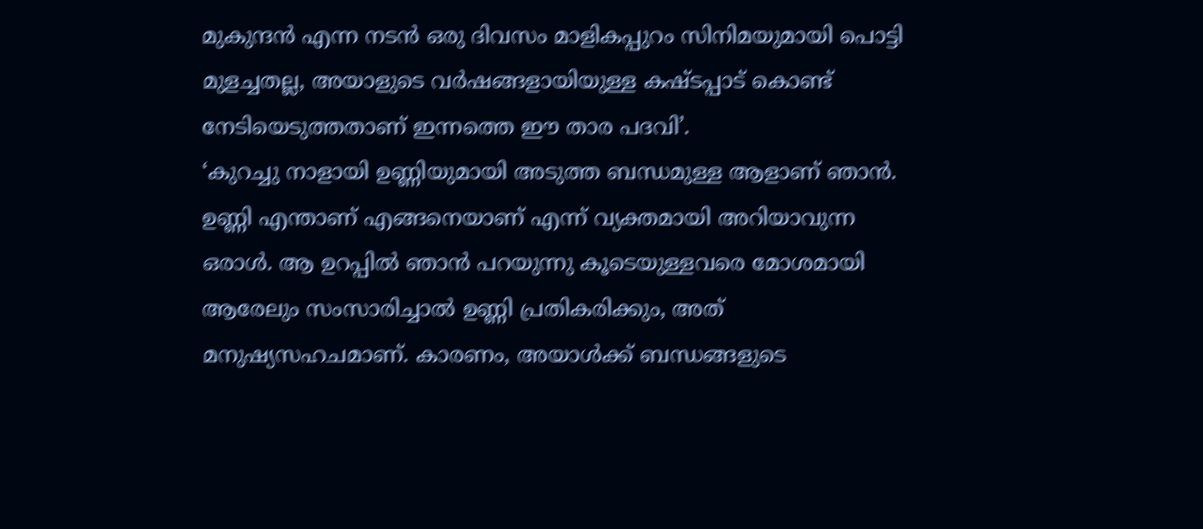മുകുന്ദൻ എന്ന നടൻ ഒരു ദിവസം മാളികപ്പുറം സിനിമയുമായി പൊട്ടി മുളച്ചതല്ല, അയാളുടെ വർഷങ്ങളായിയുള്ള കഷ്ടപ്പാട് കൊണ്ട് നേടിയെടുത്തതാണ് ഇന്നത്തെ ഈ താര പദവി’.
‘കുറച്ചു നാളായി ഉണ്ണിയുമായി അടുത്ത ബന്ധമുള്ള ആളാണ് ഞാൻ. ഉണ്ണി എന്താണ് എങ്ങനെയാണ് എന്ന് വ്യക്തമായി അറിയാവുന്ന ഒരാൾ. ആ ഉറപ്പിൽ ഞാൻ പറയുന്നു കൂടെയുള്ളവരെ മോശമായി ആരേലും സംസാരിച്ചാൽ ഉണ്ണി പ്രതികരിക്കും, അത് മനുഷ്യസഹചമാണ്. കാരണം, അയാൾക്ക് ബന്ധങ്ങളുടെ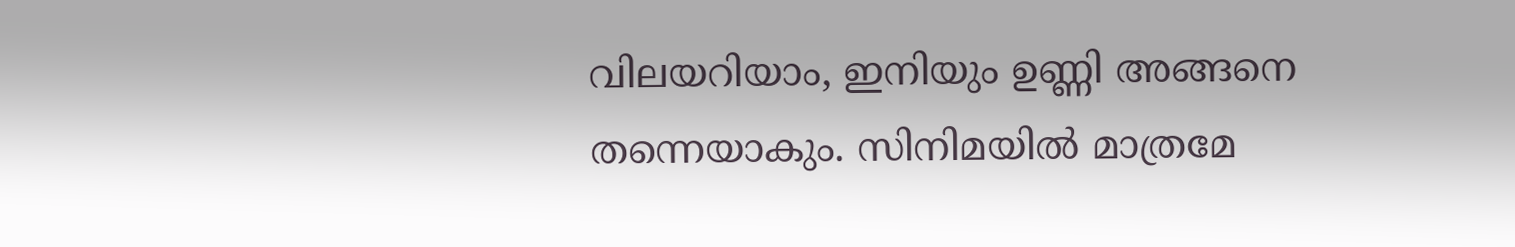വിലയറിയാം, ഇനിയും ഉണ്ണി അങ്ങനെ തന്നെയാകും. സിനിമയിൽ മാത്രമേ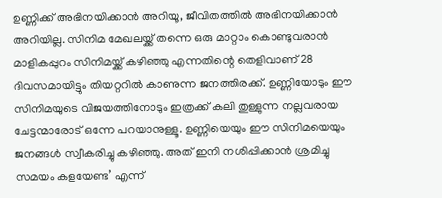ഉണ്ണിക്ക് അഭിനയിക്കാൻ അറിയൂ, ജീവിതത്തിൽ അഭിനയിക്കാൻ അറിയില്ല. സിനിമ മേഖലയ്ക്ക് തന്നെ ഒരു മാറ്റാം കൊണ്ടുവരാൻ മാളികപ്പുറം സിനിമയ്ക്ക് കഴിഞ്ഞു എന്നതിന്റെ തെളിവാണ് 28 ദിവസമായിട്ടും തിയറ്ററിൽ കാണുന്ന ജനത്തിരക്ക്. ഉണ്ണിയോടും ഈ സിനിമയുടെ വിജയത്തിനോടും ഇത്രക്ക് കലി തുള്ളുന്ന നല്ലവരായ ചേട്ടന്മാരോട് ഒന്നേ പറയാനുള്ളൂ. ഉണ്ണിയെയും ഈ സിനിമയെയും ജനങ്ങൾ സ്വീകരിച്ചു കഴിഞ്ഞു. അത് ഇനി നശിപ്പിക്കാൻ ശ്രമിച്ചു സമയം കളയേണ്ട’ എന്ന്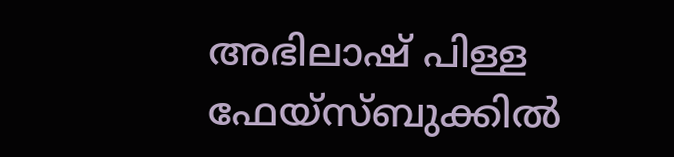അഭിലാഷ് പിള്ള ഫേയ്സ്ബുക്കിൽ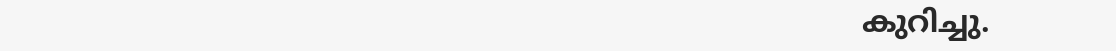കുറിച്ചു.